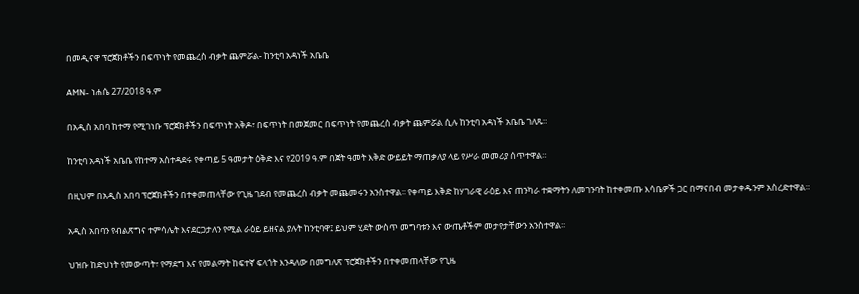በመዲናዋ ፕሮጀክቶችን በፍጥነት የመጨረስ ብቃት ጨምሯል- ከንቲባ አዳነች አቤቤ

AMN- ነሐሴ 27/2018 ዓ.ም

በአዲስ አበባ ከተማ የሚገነቡ ፕሮጀክቶችን በፍጥነት አቅዶ፣ በፍጥነት በመጀመር በፍጥነት የመጨረስ ብቃት ጨምሯል ሲሉ ከንቲባ አዳነች አቤቤ ገለጹ።

ከንቲባ አዳነች አቤቤ የከተማ አስተዳደሩ የቀጣይ 5 ዓመታት ዕቅድ እና የ2019 ዓ.ም በጀት ዓመት እቅድ ውይይት ማጠቃለያ ላይ የሥራ መመሪያ ሰጥተዋል።

በዚህም በአዲስ አበባ ፕሮጀክቶችን በተቀመጠላቸው የጊዜ ገደብ የመጨረስ ብቃት መጨመሩን አንስተዋል፡፡ የቀጣይ እቅድ ከሃገራዊ ራዕይ እና ጠንካራ ተቋማትን ለመገንባት ከተቀመጡ እሳቤዎች ጋር በማናበብ መታቀዱንም አስረድተዋል።

አዲስ አበባን የብልጽግና ተምሳሌት እናደርጋታለን የሚል ራዕይ ይዘናል ያሉት ከንቲባዋ፤ ይህም ሂደት ውስጥ መግባቱን እና ውጤቶችም መታየታቸውን አንስተዋል፡፡

ህዝቡ ከድህነት የመውጣት፣ የማደግ እና የመልማት ከፍተኛ ፍላጎት እንዳለው በመግለጽ ፕሮጀክቶችን በተቀመጠላቸው የጊዜ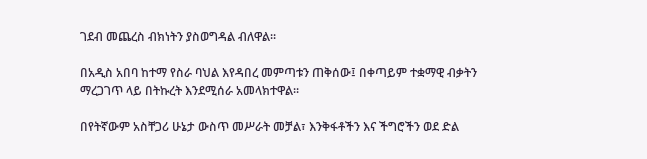ገደብ መጨረስ ብክነትን ያስወግዳል ብለዋል፡፡

በአዲስ አበባ ከተማ የስራ ባህል እየዳበረ መምጣቱን ጠቅሰው፤ በቀጣይም ተቋማዊ ብቃትን ማረጋገጥ ላይ በትኩረት እንደሚሰራ አመላክተዋል፡፡

በየትኛውም አስቸጋሪ ሁኔታ ውስጥ መሥራት መቻል፣ እንቅፋቶችን እና ችግሮችን ወደ ድል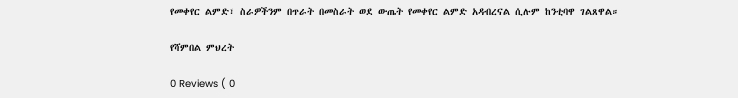የመቀየር ልምድ፣ ስራዎችንም በጥራት በመስራት ወደ ውጤት የመቀየር ልምድ አዳብረናል ሲሉም ከንቲባዋ ገልጸዋል።

የሻምበል ምህረት

0 Reviews ( 0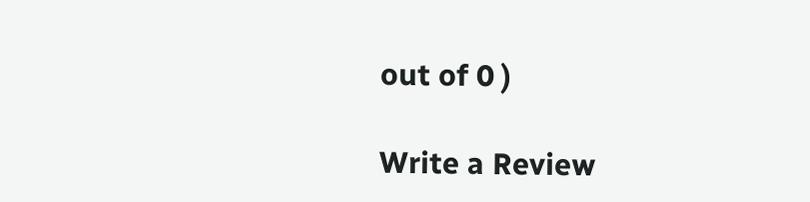out of 0 )

Write a Review